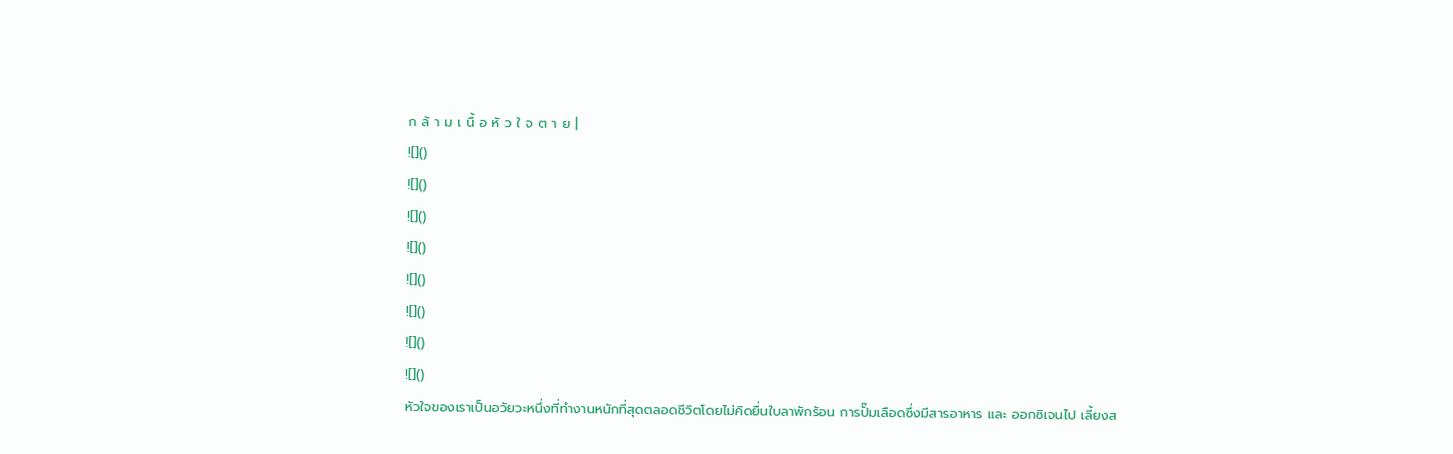ก ล้ า ม เ นื้ อ หั ว ใ จ ต า ย |
![]()
![]()
![]()
![]()
![]()
![]()
![]()
![]()
หัวใจของเราเป็นอวัยวะหนึ่งที่ทำงานหนักที่สุดตลอดชีวิตโดยไม่คิดยื่นใบลาพักร้อน การปั๊มเลือดซึ่งมีสารอาหาร และ ออกซิเจนไป เลี้ยงส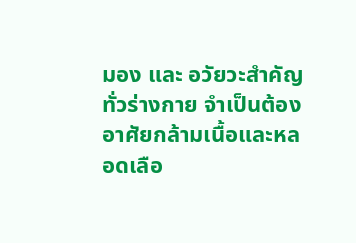มอง และ อวัยวะสำคัญทั่วร่างกาย จำเป็นต้องอาศัยกล้ามเนื้อและหลอดเลือ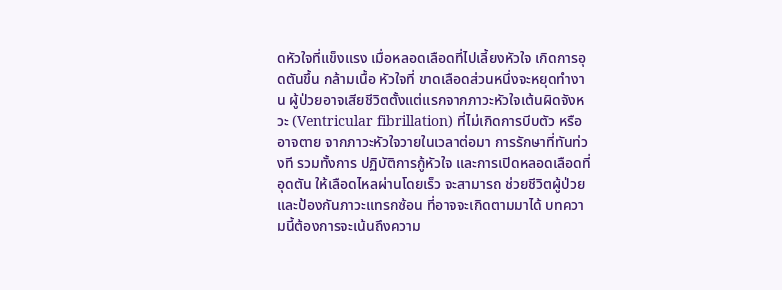ดหัวใจที่แข็งแรง เมื่อหลอดเลือดที่ไปเลี้ยงหัวใจ เกิดการอุดตันขึ้น กล้ามเนื้อ หัวใจที่ ขาดเลือดส่วนหนึ่งจะหยุดทำงาน ผู้ป่วยอาจเสียชีวิตตั้งแต่แรกจากภาวะหัวใจเต้นผิดจังหวะ (Ventricular fibrillation) ที่ไม่เกิดการบีบตัว หรือ อาจตาย จากภาวะหัวใจวายในเวลาต่อมา การรักษาที่ทันท่วงที รวมทั้งการ ปฏิบัติการกู้หัวใจ และการเปิดหลอดเลือดที่อุดตัน ให้เลือดไหลผ่านโดยเร็ว จะสามารถ ช่วยชีวิตผู้ป่วย และป้องกันภาวะแทรกซ้อน ที่อาจจะเกิดตามมาได้ บทความนี้ต้องการจะเน้นถึงความ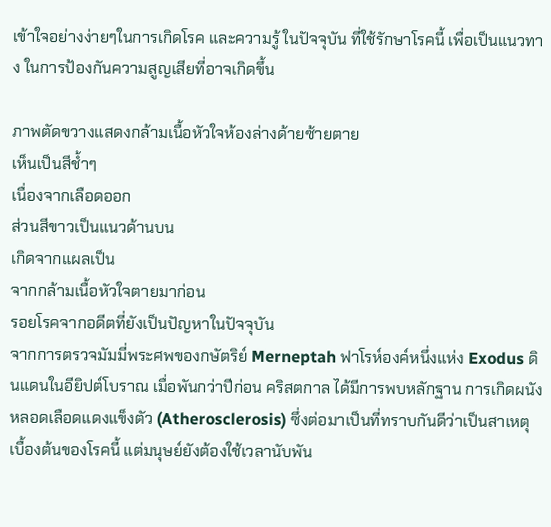เข้าใจอย่างง่ายๆในการเกิดโรค และความรู้ ในปัจจุบัน ที่ใช้รักษาโรคนี้ เพื่อเป็นแนวทาง ในการป้องกันความสูญเสียที่อาจเกิดขึ้น

ภาพตัดขวางแสดงกล้ามเนื้อหัวใจห้องล่างด้ายซ้ายตาย
เห็นเป็นสีช้ำๆ
เนื่องจากเลือดออก
ส่วนสีขาวเป็นแนวด้านบน
เกิดจากแผลเป็น
จากกล้ามเนื้อหัวใจตายมาก่อน
รอยโรคจากอดีตที่ยังเป็นปัญหาในปัจจุบัน
จากการตรวจมัมมี่พระศพของกษัตริย์ Merneptah ฟาโรห์องค์หนึ่งแห่ง Exodus ดินแดนในอียิปต์โบราณ เมื่อพันกว่าปีก่อน คริสตกาล ได้มีการพบหลักฐาน การเกิดผนังหลอดเลือดแดงแข็งตัว (Atherosclerosis) ซึ่งต่อมาเป็นที่ทราบกันดีว่าเป็นสาเหตุ เบื้องต้นของโรคนี้ แต่มนุษย์ยังต้องใช้เวลานับพัน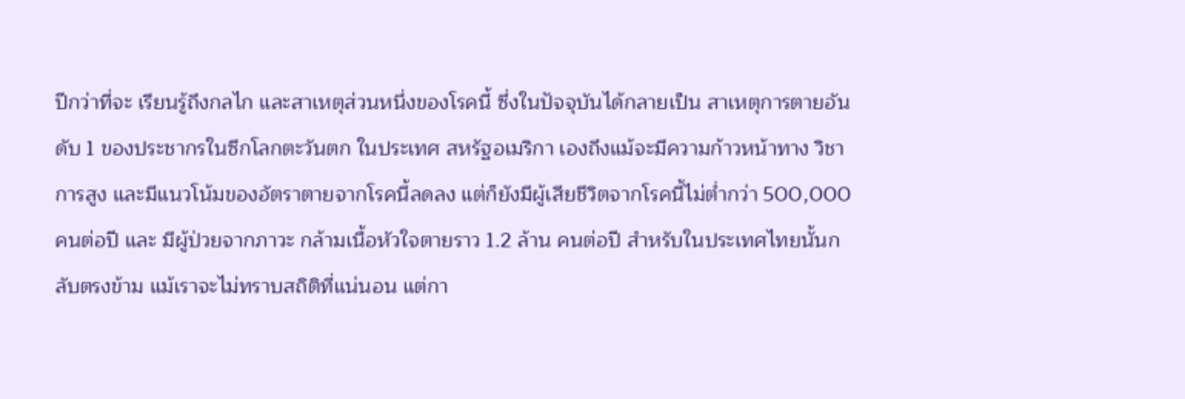ปีกว่าที่จะ เรียนรู้ถึงกลไก และสาเหตุส่วนหนึ่งของโรคนี้ ซึ่งในปัจจุบันได้กลายเป็น สาเหตุการตายอันดับ 1 ของประชากรในซีกโลกตะวันตก ในประเทศ สหรัฐอเมริกา เองถึงแม้จะมีความก้าวหน้าทาง วิชาการสูง และมีแนวโน้มของอัตราตายจากโรคนี้ลดลง แต่ก็ยังมีผู้เสียชีวิตจากโรคนี้ไม่ต่ำกว่า 500,000 คนต่อปี และ มีผู้ป่วยจากภาวะ กล้ามเนื้อหัวใจตายราว 1.2 ล้าน คนต่อปี สำหรับในประเทศไทยนั้นกลับตรงข้าม แม้เราจะไม่ทราบสถิติที่แน่นอน แต่กา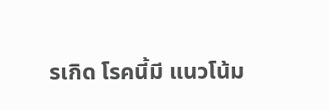รเกิด โรคนี้มี แนวโน้ม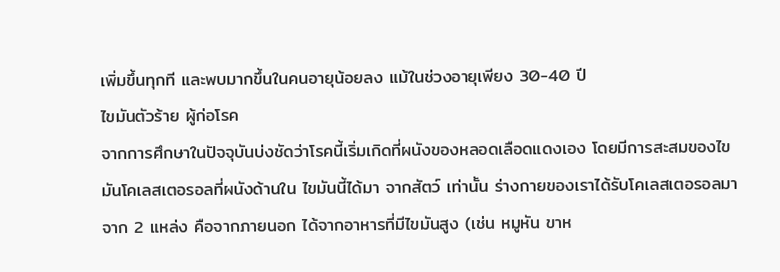เพิ่มขึ้นทุกที และพบมากขึ้นในคนอายุน้อยลง แม้ในช่วงอายุเพียง 30-40 ปี
ไขมันตัวร้าย ผู้ก่อโรค
จากการศึกษาในปัจจุบันบ่งชัดว่าโรคนี้เริ่มเกิดที่ผนังของหลอดเลือดแดงเอง โดยมีการสะสมของไขมันโคเลสเตอรอลที่ผนังด้านใน ไขมันนี้ได้มา จากสัตว์ เท่านั้น ร่างกายของเราได้รับโคเลสเตอรอลมาจาก 2 แหล่ง คือจากภายนอก ได้จากอาหารที่มีไขมันสูง (เช่น หมูหัน ขาห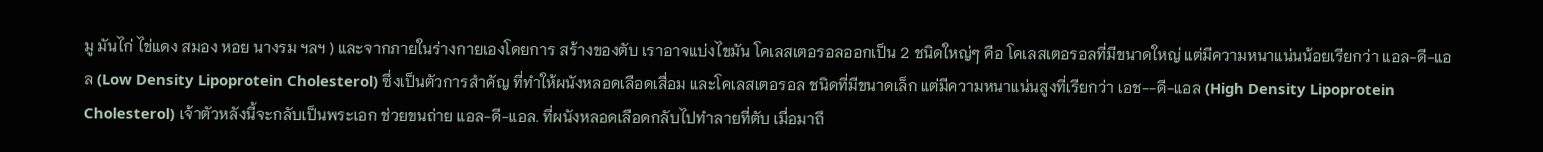มู มันไก่ ไข่แดง สมอง หอย นางรม ฯลฯ ) และจากภายในร่างกายเองโดยการ สร้างของตับ เราอาจแบ่งไขมัน โคเลสเตอรอลออกเป็น 2 ชนิดใหญ่ๆ คือ โคเลสเตอรอลที่มีขนาดใหญ่ แต่มีความหนาแน่นน้อยเรียกว่า แอล-ดี-แอล (Low Density Lipoprotein Cholesterol) ซึ่งเป็นตัวการสำคัญ ที่ทำให้ผนังหลอดเลือดเสื่อม และโคเลสเตอรอล ชนิดที่มีขนาดเล็ก แต่มีความหนาแน่นสูงที่เรียกว่า เอช--ดี-แอล (High Density Lipoprotein Cholesterol) เจ้าตัวหลังนี้จะกลับเป็นพระเอก ช่วยขนถ่าย แอล-ดี-แอล. ที่ผนังหลอดเลือดกลับไปทำลายที่ตับ เมื่อมาถึ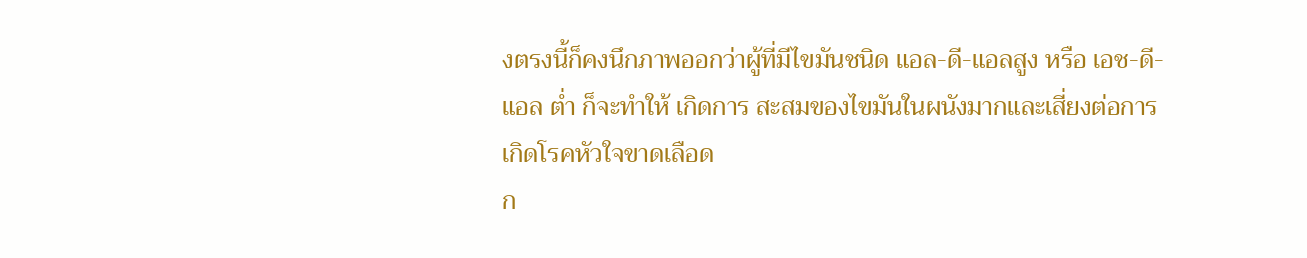งตรงนี้ก็คงนึกภาพออกว่าผู้ที่มีไขมันชนิด แอล-ดี-แอลสูง หรือ เอช-ดี-แอล ต่ำ ก็จะทำให้ เกิดการ สะสมของไขมันในผนังมากและเสี่ยงต่อการเกิดโรคหัวใจขาดเลือด
ก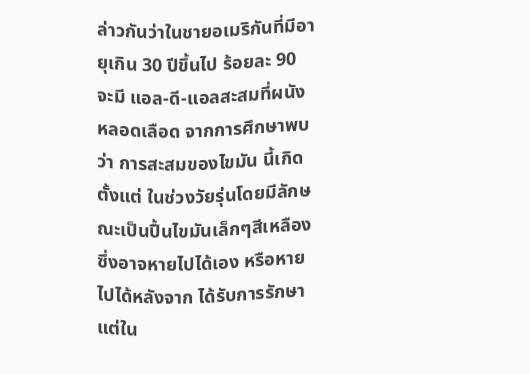ล่าวกันว่าในชายอเมริกันที่มีอายุเกิน 30 ปีขึ้นไป ร้อยละ 90 จะมี แอล-ดี-แอลสะสมที่ผนังหลอดเลือด จากการศึกษาพบว่า การสะสมของไขมัน นี้เกิดตั้งแต่ ในช่วงวัยรุ่นโดยมีลักษณะเป็นปื้นไขมันเล็กๆสีเหลืองซึ่งอาจหายไปได้เอง หรือหายไปได้หลังจาก ได้รับการรักษา แต่ใน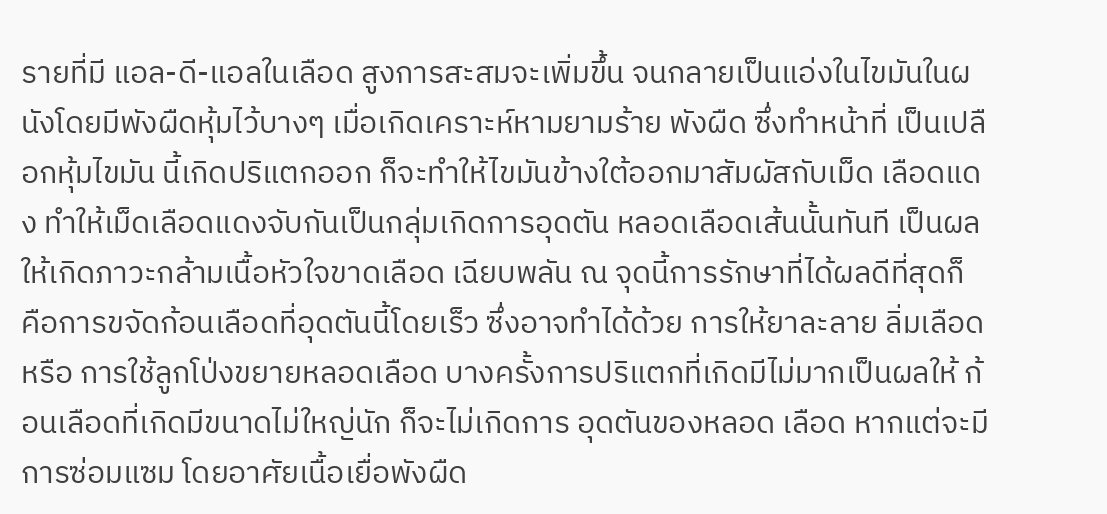รายที่มี แอล-ดี-แอลในเลือด สูงการสะสมจะเพิ่มขึ้น จนกลายเป็นแอ่งในไขมันในผนังโดยมีพังผืดหุ้มไว้บางๆ เมื่อเกิดเคราะห์หามยามร้าย พังผืด ซึ่งทำหน้าที่ เป็นเปลือกหุ้มไขมัน นี้เกิดปริแตกออก ก็จะทำให้ไขมันข้างใต้ออกมาสัมผัสกับเม็ด เลือดแดง ทำให้เม็ดเลือดแดงจับกันเป็นกลุ่มเกิดการอุดตัน หลอดเลือดเส้นนั้นทันที เป็นผล ให้เกิดภาวะกล้ามเนื้อหัวใจขาดเลือด เฉียบพลัน ณ จุดนี้การรักษาที่ได้ผลดีที่สุดก็ คือการขจัดก้อนเลือดที่อุดตันนี้โดยเร็ว ซึ่งอาจทำได้ด้วย การให้ยาละลาย ลิ่มเลือด หรือ การใช้ลูกโป่งขยายหลอดเลือด บางครั้งการปริแตกที่เกิดมีไม่มากเป็นผลให้ ก้อนเลือดที่เกิดมีขนาดไม่ใหญ่นัก ก็จะไม่เกิดการ อุดตันของหลอด เลือด หากแต่จะมีการซ่อมแซม โดยอาศัยเนื้อเยื่อพังผืด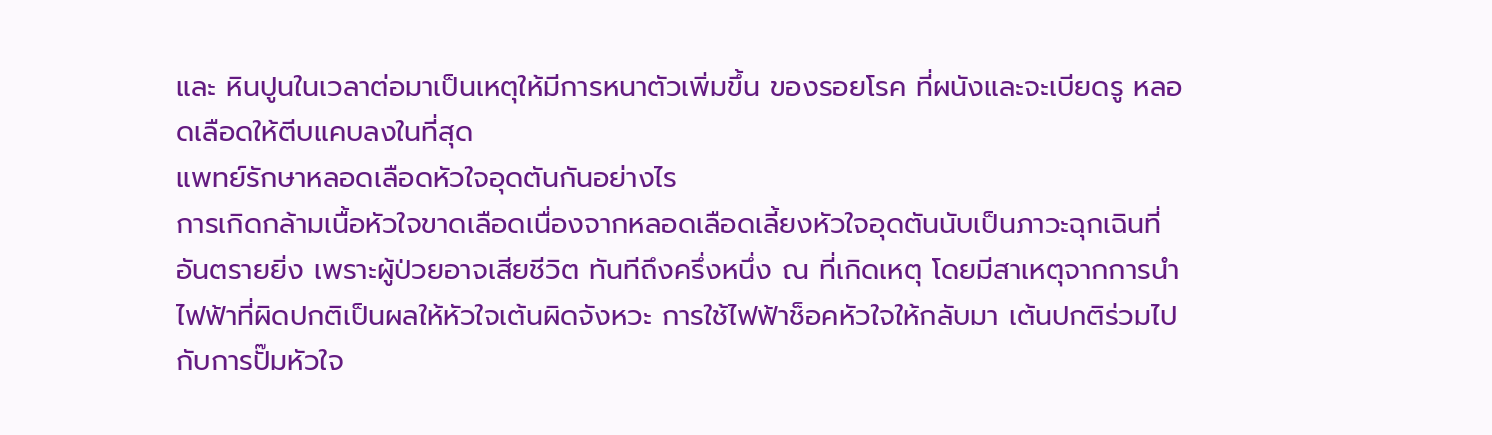และ หินปูนในเวลาต่อมาเป็นเหตุให้มีการหนาตัวเพิ่มขึ้น ของรอยโรค ที่ผนังและจะเบียดรู หลอดเลือดให้ตีบแคบลงในที่สุด
แพทย์รักษาหลอดเลือดหัวใจอุดตันกันอย่างไร
การเกิดกล้ามเนื้อหัวใจขาดเลือดเนื่องจากหลอดเลือดเลี้ยงหัวใจอุดตันนับเป็นภาวะฉุกเฉินที่อันตรายยิ่ง เพราะผู้ป่วยอาจเสียชีวิต ทันทีถึงครึ่งหนึ่ง ณ ที่เกิดเหตุ โดยมีสาเหตุจากการนำไฟฟ้าที่ผิดปกติเป็นผลให้หัวใจเต้นผิดจังหวะ การใช้ไฟฟ้าช็อคหัวใจให้กลับมา เต้นปกติร่วมไปกับการปั๊มหัวใจ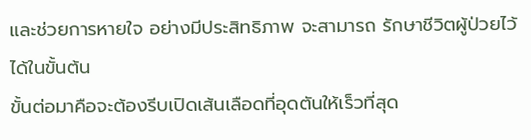และช่วยการหายใจ อย่างมีประสิทธิภาพ จะสามารถ รักษาชีวิตผู้ป่วยไว้ได้ในขั้นต้น
ขั้นต่อมาคือจะต้องรีบเปิดเส้นเลือดที่อุดตันให้เร็วที่สุด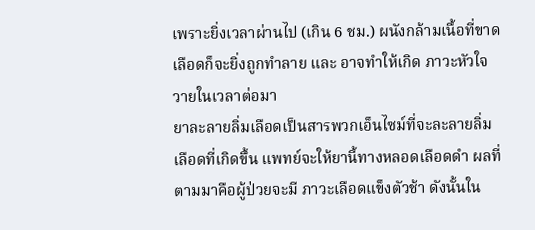เพราะยิ่งเวลาผ่านไป (เกิน 6 ชม.) ผนังกล้ามเนื้อที่ขาดเลือดก็จะยิ่งถูกทำลาย และ อาจทำให้เกิด ภาวะหัวใจวายในเวลาต่อมา
ยาละลายลิ่มเลือดเป็นสารพวกเอ็นไซม์ที่จะละลายลิ่มเลือดที่เกิดขึ้น แพทย์จะให้ยานี้ทางหลอดเลือดดำ ผลที่ตามมาคือผู้ป่วยจะมี ภาวะเลือดแข็งตัวช้า ดังนั้นใน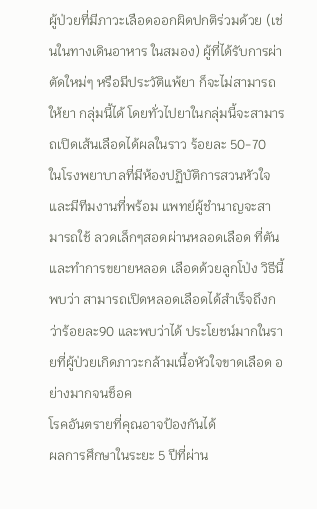ผู้ป่วยที่มีภาวะเลือดออกผิดปกติร่วมด้วย (เช่นในทางเดินอาหาร ในสมอง) ผู้ที่ได้รับการผ่าตัดใหม่ๆ หรือมีประวัติแพ้ยา ก็จะไม่สามารถ ให้ยา กลุ่มนี้ได้ โดยทั่วไปยาในกลุ่มนี้จะสามารถเปิดเส้นเลือดได้ผลในราว ร้อยละ 50-70
ในโรงพยาบาลที่มีห้องปฏิบัติการสวนหัวใจ และมีทีมงานที่พร้อม แพทย์ผู้ชำนาญจะสามารถใช้ ลวดเล็กๆสอดผ่านหลอดเลือด ที่ตันและทำการขยายหลอด เลือดด้วยลูกโป่ง วิธีนี้พบว่า สามารถเปิดหลอดเลือดได้สำเร็จถึงกว่าร้อยละ90 และพบว่าได้ ประโยชน์มากในรายที่ผู้ป่วยเกิดภาวะกล้ามเนื้อหัวใจขาดเลือด อย่างมากจนช็อค
โรคอันตรายที่คุณอาจป้องกันได้
ผลการศึกษาในระยะ 5 ปีที่ผ่าน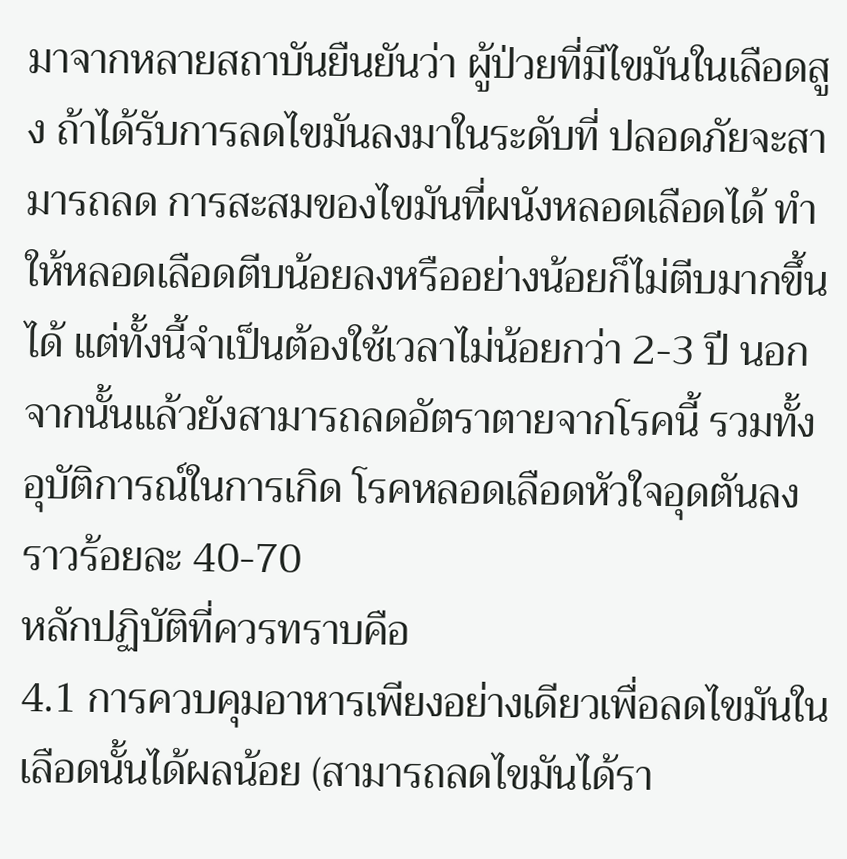มาจากหลายสถาบันยืนยันว่า ผู้ป่วยที่มีไขมันในเลือดสูง ถ้าได้รับการลดไขมันลงมาในระดับที่ ปลอดภัยจะสามารถลด การสะสมของไขมันที่ผนังหลอดเลือดได้ ทำให้หลอดเลือดตีบน้อยลงหรืออย่างน้อยก็ไม่ตีบมากขึ้นได้ แต่ทั้งนี้จำเป็นต้องใช้เวลาไม่น้อยกว่า 2-3 ปี นอกจากนั้นแล้วยังสามารถลดอัตราตายจากโรคนี้ รวมทั้งอุบัติการณ์ในการเกิด โรคหลอดเลือดหัวใจอุดตันลงราวร้อยละ 40-70
หลักปฏิบัติที่ควรทราบคือ
4.1 การควบคุมอาหารเพียงอย่างเดียวเพื่อลดไขมันในเลือดนั้นได้ผลน้อย (สามารถลดไขมันได้รา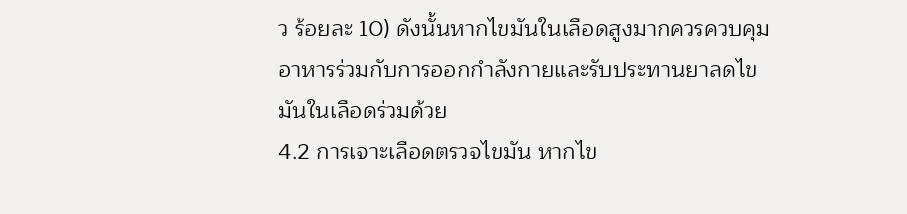ว ร้อยละ 10) ดังนั้นหากไขมันในเลือดสูงมากควรควบคุม อาหารร่วมกับการออกกำลังกายและรับประทานยาลดไขมันในเลือดร่วมด้วย
4.2 การเจาะเลือดตรวจไขมัน หากไข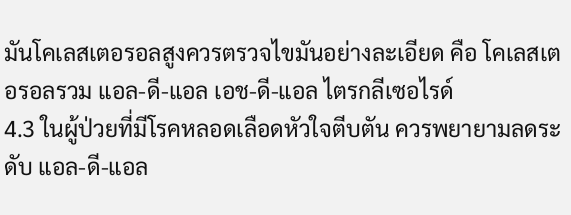มันโคเลสเตอรอลสูงควรตรวจไขมันอย่างละเอียด คือ โคเลสเตอรอลรวม แอล-ดี-แอล เอช-ดี-แอล ไตรกลีเซอไรด์
4.3 ในผู้ป่วยที่มีโรคหลอดเลือดหัวใจตีบตัน ควรพยายามลดระดับ แอล-ดี-แอล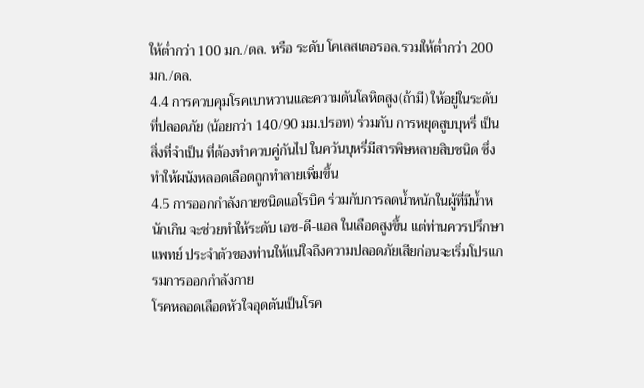ให้ต่ำกว่า 100 มก./ดล. หรือ ระดับ โคเลสเตอรอล.รวมให้ต่ำกว่า 200 มก./ดล.
4.4 การควบคุมโรคเบาหวานและความดันโลหิตสูง(ถ้ามี) ให้อยู่ในระดับที่ปลอดภัย (น้อยกว่า 140/90 มม.ปรอท) ร่วมกับ การหยุดสูบบุหรี่ เป็นสิ่งที่จำเป็น ที่ต้องทำควบคู่กันไป ในควันบุหรี่มีสารพิษหลายสิบชนิด ซึ่งทำให้ผนังหลอดเลือดถูกทำลายเพิ่มขึ้น
4.5 การออกกำลังกายชนิดแอโรบิค ร่วมกับการลดน้ำหนักในผู้ที่มีน้ำหนักเกิน จะช่วยทำให้ระดับ เอช-ดี-แอล ในเลือดสูงขึ้น แต่ท่านควรปรึกษาแพทย์ ประจำตัวของท่านให้แน่ใจถึงความปลอดภัยเสียก่อนจะเริ่มโปรแกรมการออกกำลังกาย
โรคหลอดเลือดหัวใจอุดตันเป็นโรค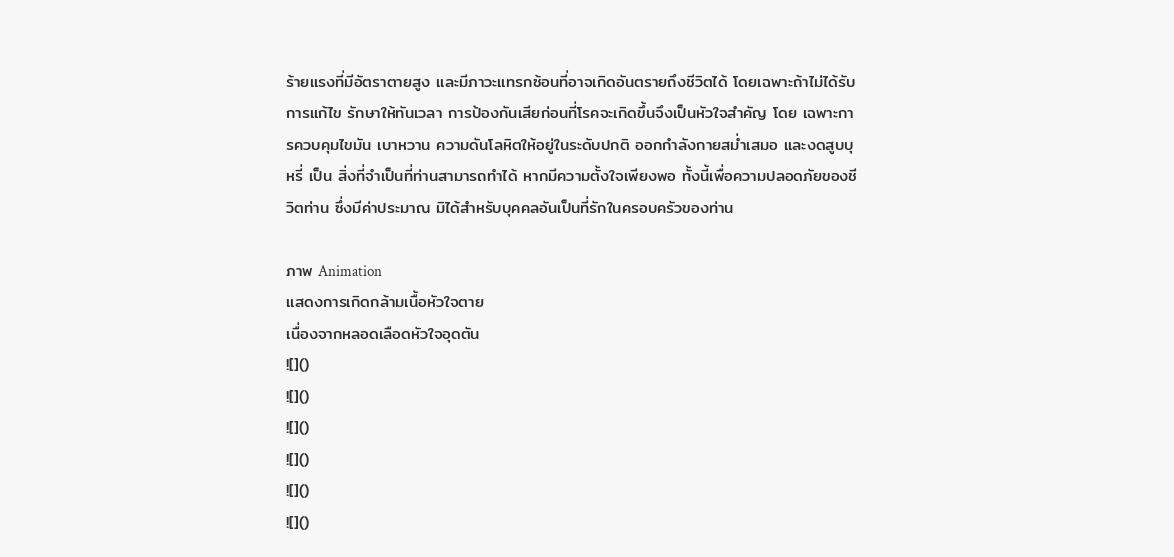ร้ายแรงที่มีอัตราตายสูง และมีภาวะแทรกซ้อนที่อาจเกิดอันตรายถึงชีวิตได้ โดยเฉพาะถ้าไม่ได้รับการแก้ไข รักษาให้ทันเวลา การป้องกันเสียก่อนที่โรคจะเกิดขึ้นจึงเป็นหัวใจสำคัญ โดย เฉพาะการควบคุมไขมัน เบาหวาน ความดันโลหิตให้อยู่ในระดับปกติ ออกกำลังกายสม่ำเสมอ และงดสูบบุหรี่ เป็น สิ่งที่จำเป็นที่ท่านสามารถทำได้ หากมีความตั้งใจเพียงพอ ทั้งนี้เพื่อความปลอดภัยของชีวิตท่าน ซึ่งมีค่าประมาณ มิได้สำหรับบุคคลอันเป็นที่รักในครอบครัวของท่าน

ภาพ Animation
แสดงการเกิดกล้ามเนื้อหัวใจตาย
เนื่องจากหลอดเลือดหัวใจอุดตัน
![]()
![]()
![]()
![]()
![]()
![]()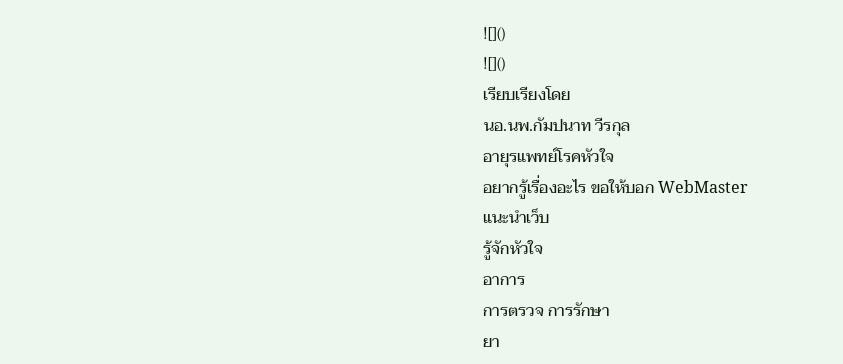![]()
![]()
เรียบเรียงโดย
นอ.นพ.กัมปนาท วีรกุล
อายุรแพทย์โรคหัวใจ
อยากรู้เรื่องอะไร ขอให้บอก WebMaster
แนะนำเว็บ
รู้จักหัวใจ
อาการ
การตรวจ การรักษา
ยา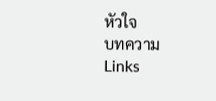หัวใจ
บทความ
Links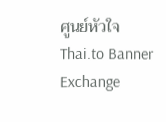ศูนย์หัวใจ
Thai.to Banner Exchange